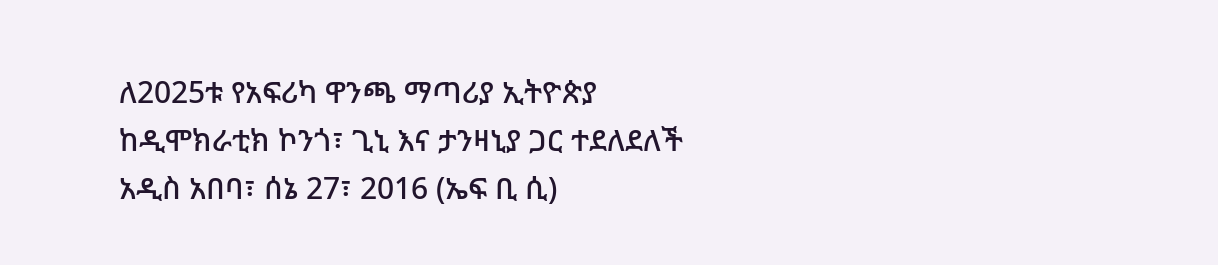ለ2025ቱ የአፍሪካ ዋንጫ ማጣሪያ ኢትዮጵያ ከዲሞክራቲክ ኮንጎ፣ ጊኒ እና ታንዛኒያ ጋር ተደለደለች
አዲስ አበባ፣ ሰኔ 27፣ 2016 (ኤፍ ቢ ሲ)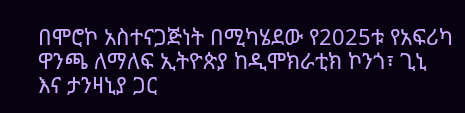በሞሮኮ አስተናጋጅነት በሚካሄደው የ2025ቱ የአፍሪካ ዋንጫ ለማለፍ ኢትዮጵያ ከዲሞክራቲክ ኮንጎ፣ ጊኒ እና ታንዛኒያ ጋር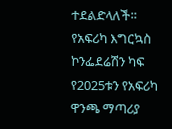ተደልድላለች።
የአፍሪካ እግርኳስ ኮንፌደሬሽን ካፍ የ2025ቱን የአፍሪካ ዋንጫ ማጣሪያ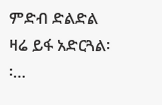ምድብ ድልድል ዛሬ ይፋ አድርጓል፡፡…